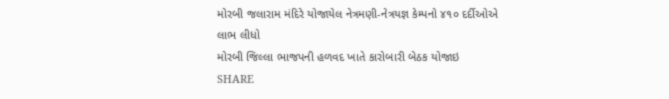મોરબી જલારામ મંદિરે યોજાયેલ નેત્રમણી-નેત્રયજ્ઞ કેમ્પનો ૪૧૦ દર્દીઓએ લાભ લીધો
મોરબી જિલ્લા ભાજપની હળવદ ખાતે કારોબારી બેઠક યોજાઇ
SHARE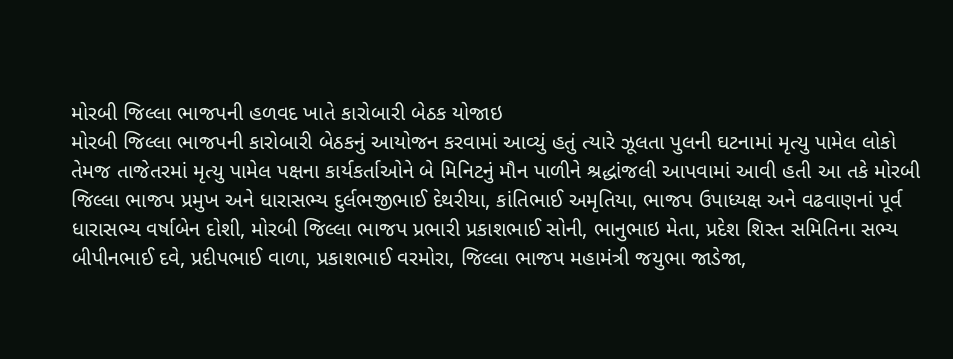મોરબી જિલ્લા ભાજપની હળવદ ખાતે કારોબારી બેઠક યોજાઇ
મોરબી જિલ્લા ભાજપની કારોબારી બેઠકનું આયોજન કરવામાં આવ્યું હતું ત્યારે ઝૂલતા પુલની ઘટનામાં મૃત્યુ પામેલ લોકો તેમજ તાજેતરમાં મૃત્યુ પામેલ પક્ષના કાર્યકર્તાઓને બે મિનિટનું મૌન પાળીને શ્રદ્ધાંજલી આપવામાં આવી હતી આ તકે મોરબી જિલ્લા ભાજપ પ્રમુખ અને ધારાસભ્ય દુર્લભજીભાઈ દેથરીયા, કાંતિભાઈ અમૃતિયા, ભાજપ ઉપાધ્યક્ષ અને વઢવાણનાં પૂર્વ ધારાસભ્ય વર્ષાબેન દોશી, મોરબી જિલ્લા ભાજપ પ્રભારી પ્રકાશભાઈ સોની, ભાનુભાઇ મેતા, પ્રદેશ શિસ્ત સમિતિના સભ્ય બીપીનભાઈ દવે, પ્રદીપભાઈ વાળા, પ્રકાશભાઈ વરમોરા, જિલ્લા ભાજપ મહામંત્રી જયુભા જાડેજા,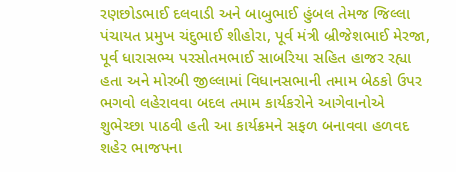રણછોડભાઈ દલવાડી અને બાબુભાઈ હુંબલ તેમજ જિલ્લા પંચાયત પ્રમુખ ચંદુભાઈ શીહોરા, પૂર્વ મંત્રી બ્રીજેશભાઈ મેરજા, પૂર્વ ધારાસભ્ય પરસોતમભાઈ સાબરિયા સહિત હાજર રહ્યા હતા અને મોરબી જીલ્લામાં વિધાનસભાની તમામ બેઠકો ઉપર ભગવો લહેરાવવા બદલ તમામ કાર્યકરોને આગેવાનોએ શુભેચ્છા પાઠવી હતી આ કાર્યક્રમને સફળ બનાવવા હળવદ શહેર ભાજપના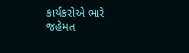કાર્યકરોએ ભારે જહેમત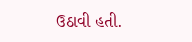ઉઠાવી હતી.